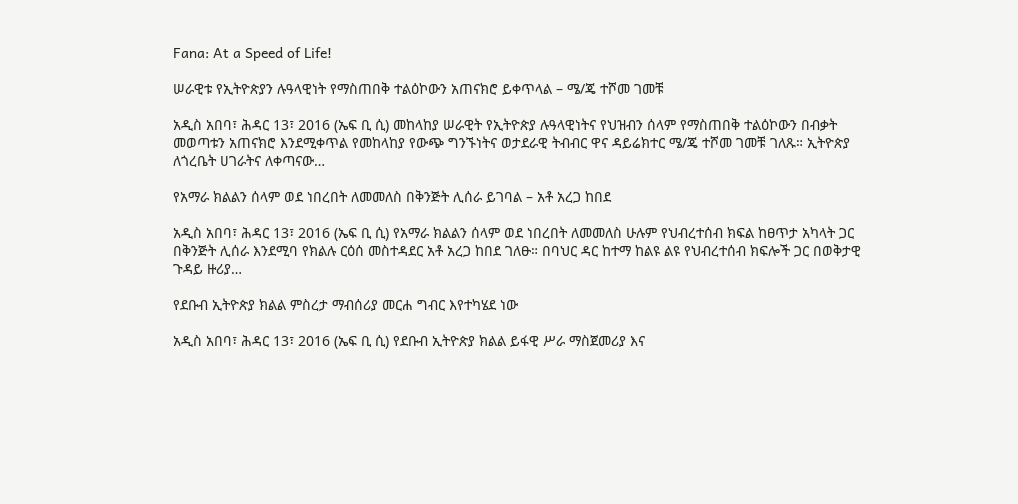Fana: At a Speed of Life!

ሠራዊቱ የኢትዮጵያን ሉዓላዊነት የማስጠበቅ ተልዕኮውን አጠናክሮ ይቀጥላል – ሜ/ጄ ተሾመ ገመቹ

አዲስ አበባ፣ ሕዳር 13፣ 2016 (ኤፍ ቢ ሲ) መከላከያ ሠራዊት የኢትዮጵያ ሉዓላዊነትና የህዝብን ሰላም የማስጠበቅ ተልዕኮውን በብቃት መወጣቱን አጠናክሮ እንደሚቀጥል የመከላከያ የውጭ ግንኙነትና ወታደራዊ ትብብር ዋና ዳይሬክተር ሜ/ጄ ተሾመ ገመቹ ገለጹ። ኢትዮጵያ ለጎረቤት ሀገራትና ለቀጣናው…

የአማራ ክልልን ሰላም ወደ ነበረበት ለመመለስ በቅንጅት ሊሰራ ይገባል – አቶ አረጋ ከበደ

አዲስ አበባ፣ ሕዳር 13፣ 2016 (ኤፍ ቢ ሲ) የአማራ ክልልን ሰላም ወደ ነበረበት ለመመለስ ሁሉም የህብረተሰብ ክፍል ከፀጥታ አካላት ጋር በቅንጅት ሊሰራ እንደሚባ የክልሉ ርዕሰ መስተዳደር አቶ አረጋ ከበደ ገለፁ። በባህር ዳር ከተማ ከልዩ ልዩ የህብረተሰብ ክፍሎች ጋር በወቅታዊ ጉዳይ ዙሪያ…

የደቡብ ኢትዮጵያ ክልል ምስረታ ማብሰሪያ መርሐ ግብር እየተካሄደ ነው

አዲስ አበባ፣ ሕዳር 13፣ 2016 (ኤፍ ቢ ሲ) የደቡብ ኢትዮጵያ ክልል ይፋዊ ሥራ ማስጀመሪያ እና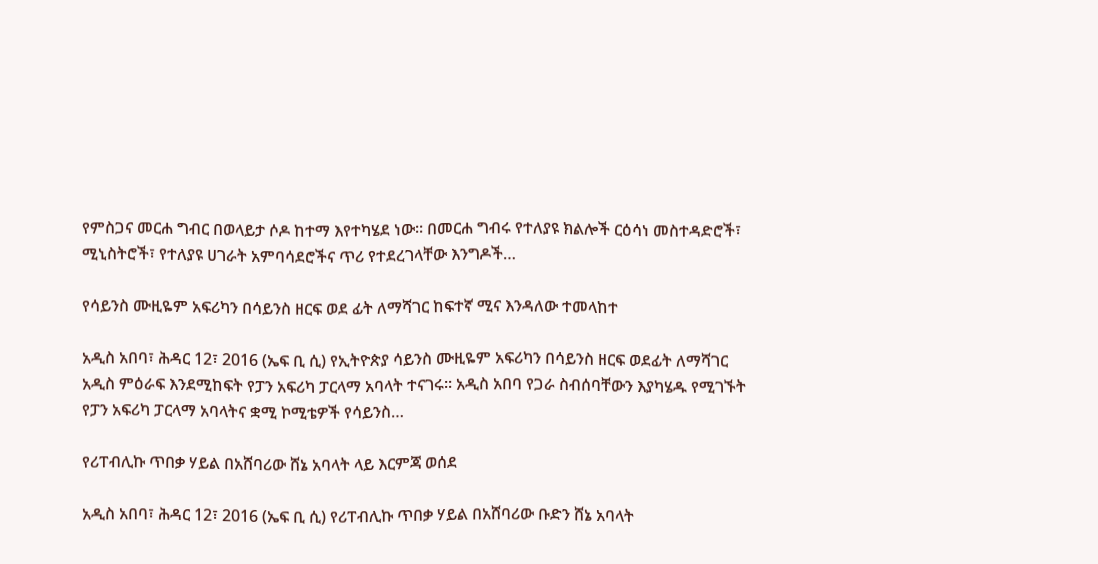የምስጋና መርሐ ግብር በወላይታ ሶዶ ከተማ እየተካሄደ ነው፡፡ በመርሐ ግብሩ የተለያዩ ክልሎች ርዕሳነ መስተዳድሮች፣ ሚኒስትሮች፣ የተለያዩ ሀገራት አምባሳደሮችና ጥሪ የተደረገላቸው እንግዶች…

የሳይንስ ሙዚዬም አፍሪካን በሳይንስ ዘርፍ ወደ ፊት ለማሻገር ከፍተኛ ሚና እንዳለው ተመላከተ

አዲስ አበባ፣ ሕዳር 12፣ 2016 (ኤፍ ቢ ሲ) የኢትዮጵያ ሳይንስ ሙዚዬም አፍሪካን በሳይንስ ዘርፍ ወደፊት ለማሻገር አዲስ ምዕራፍ እንደሚከፍት የፓን አፍሪካ ፓርላማ አባላት ተናገሩ፡፡ አዲስ አበባ የጋራ ስብሰባቸውን እያካሄዱ የሚገኙት የፓን አፍሪካ ፓርላማ አባላትና ቋሚ ኮሚቴዎች የሳይንስ…

የሪፐብሊኩ ጥበቃ ሃይል በአሸባሪው ሸኔ አባላት ላይ እርምጃ ወሰደ

አዲስ አበባ፣ ሕዳር 12፣ 2016 (ኤፍ ቢ ሲ) የሪፐብሊኩ ጥበቃ ሃይል በአሸባሪው ቡድን ሸኔ አባላት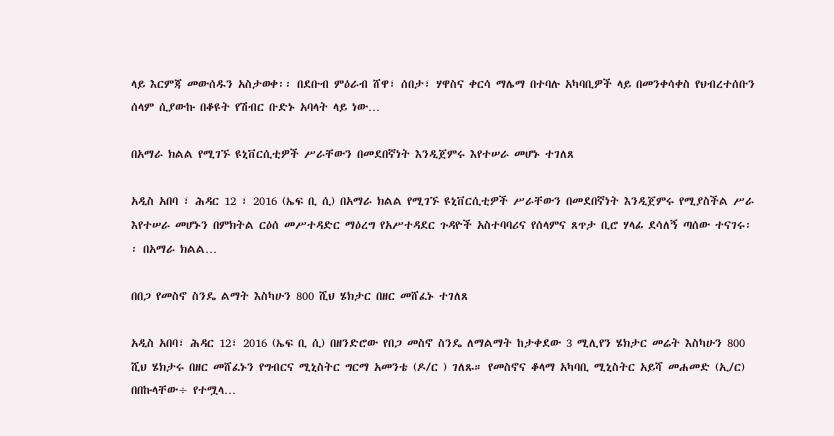ላይ እርምጃ መውሰዱን አስታወቀ፡፡ በደቡብ ምዕራብ ሸዋ፣ ሰበታ፣ ሃዋስና ቀርሳ ማሌማ በተባሉ አካባቢዎች ላይ በመንቀሳቀስ የህብረተሰቡን ሰላም ሲያውኩ በቆዩት የሽብር ቡድኑ አባላት ላይ ነው…

በአማራ ክልል የሚገኙ ዩኒቨርሲቲዎች ሥራቸውን በመደበኛነት እንዲጀምሩ እየተሠራ መሆኑ ተገለጸ

አዲስ አበባ ፣ ሕዳር 12 ፣ 2016 (ኤፍ ቢ ሲ) በአማራ ክልል የሚገኙ ዩኒቨርሲቲዎች ሥራቸውን በመደበኛነት እንዲጀምሩ የሚያስችል ሥራ እየተሠራ መሆኑን በምክትል ርዕሰ መሥተዳድር ማዕረግ የአሥተዳደር ጉዳዮች አስተባባሪና የሰላምና ጸጥታ ቢሮ ሃላፊ ደሳለኝ ጣሰው ተናገሩ፡፡ በአማራ ክልል…

በበጋ የመስኖ ስንዴ ልማት እስካሁን 800 ሺህ ሄክታር በዘር መሸፈኑ ተገለጸ

አዲስ አበባ፣ ሕዳር 12፣ 2016 (ኤፍ ቢ ሲ) በዘንድሮው የበጋ መስኖ ስንዴ ለማልማት ከታቀደው 3 ሚሊየን ሄክታር መሬት እስካሁን 800 ሺህ ሄክታሩ በዘር መሸፈኑን የግብርና ሚኒስትር ግርማ አመንቴ (ዶ/ር ) ገለጹ። የመስኖና ቆላማ አካባቢ ሚኒስትር አይሻ መሐመድ (ኢ/ር) በበኩላቸው÷ የተሟላ…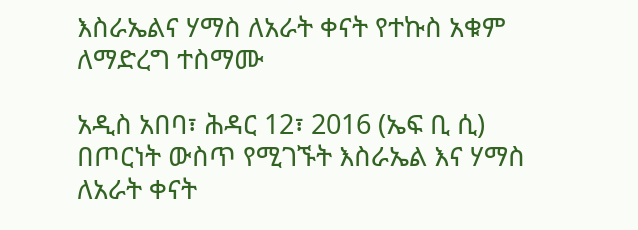እስራኤልና ሃማስ ለአራት ቀናት የተኩስ አቁም ለማድረግ ተስማሙ

አዲስ አበባ፣ ሕዳር 12፣ 2016 (ኤፍ ቢ ሲ) በጦርነት ውስጥ የሚገኙት እስራኤል እና ሃማስ ለአራት ቀናት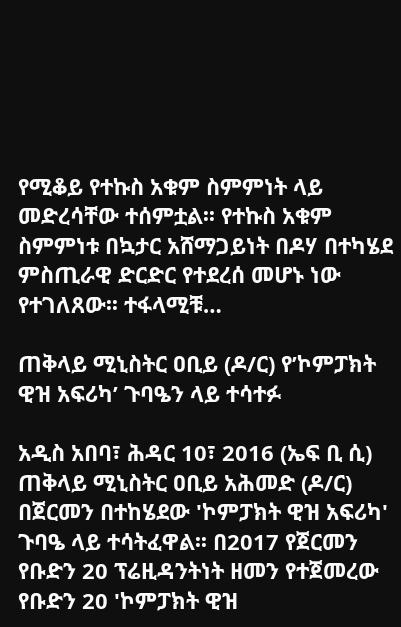የሚቆይ የተኩስ አቁም ስምምነት ላይ መድረሳቸው ተሰምቷል፡፡ የተኩስ አቁም ስምምነቱ በኳታር አሸማጋይነት በዶሃ በተካሄደ ምስጢራዊ ድርድር የተደረሰ መሆኑ ነው የተገለጸው፡፡ ተፋላሚቹ…

ጠቅላይ ሚኒስትር ዐቢይ (ዶ/ር) የ’ኮምፓክት ዊዝ አፍሪካ’ ጉባዔን ላይ ተሳተፉ

አዲስ አበባ፣ ሕዳር 10፣ 2016 (ኤፍ ቢ ሲ) ጠቅላይ ሚኒስትር ዐቢይ አሕመድ (ዶ/ር) በጀርመን በተከሄደው 'ኮምፓክት ዊዝ አፍሪካ' ጉባዔ ላይ ተሳትፈዋል፡፡ በ2017 የጀርመን የቡድን 20 ፕሬዚዳንትነት ዘመን የተጀመረው የቡድን 20 'ኮምፓክት ዊዝ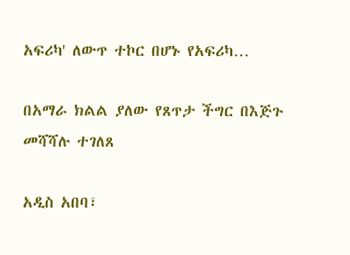አፍሪካ' ለውጥ ተኮር በሆኑ የአፍሪካ…

በአማራ ክልል ያለው የጸጥታ ችግር በእጅጉ መሻሻሉ ተገለጸ

አዲስ አበባ፣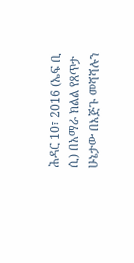ሕዳር 10፣ 2016 (ኤፍ ቢ ሲ) በአማራ ክልል የጸጥታ ሁኔታው በእጅጉ መሻሻሉን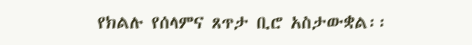የክልሉ የሰላምና ጸጥታ ቢሮ አስታውቋል፡፡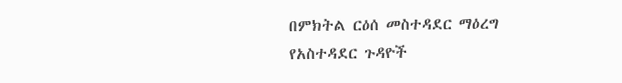በምክትል ርዕሰ መስተዳደር ማዕረግ የአስተዳደር ጉዳዮች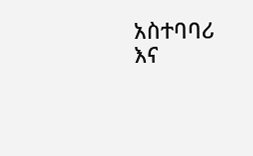አስተባባሪ እና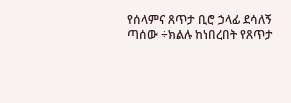የሰላምና ጸጥታ ቢሮ ኃላፊ ደሳለኝ ጣሰው ÷ክልሉ ከነበረበት የጸጥታ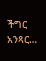ችግር አንጻር…